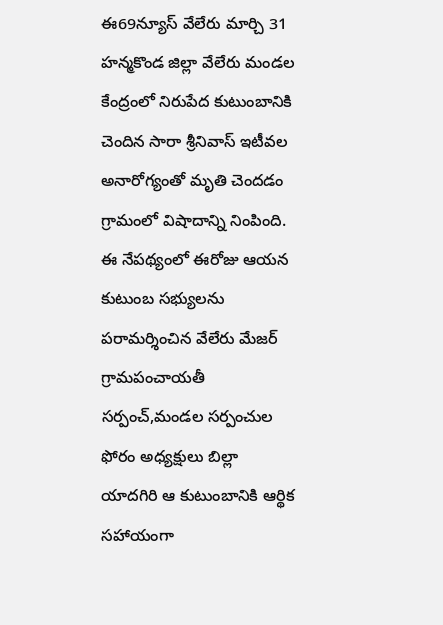ఈ69న్యూస్ వేలేరు మార్చి 31
హన్మకొండ జిల్లా వేలేరు మండల కేంద్రంలో నిరుపేద కుటుంబానికి చెందిన సారా శ్రీనివాస్ ఇటీవల అనారోగ్యంతో మృతి చెందడం గ్రామంలో విషాదాన్ని నింపింది. ఈ నేపథ్యంలో ఈరోజు ఆయన కుటుంబ సభ్యులను పరామర్శించిన వేలేరు మేజర్ గ్రామపంచాయతీ సర్పంచ్,మండల సర్పంచుల ఫోరం అధ్యక్షులు బిల్లా యాదగిరి ఆ కుటుంబానికి ఆర్థిక సహాయంగా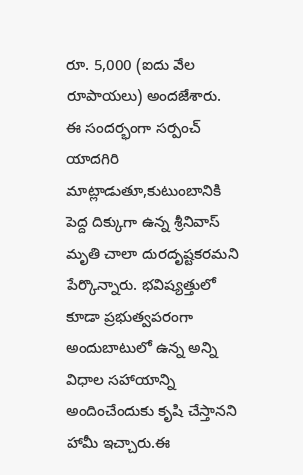రూ. 5,000 (ఐదు వేల రూపాయలు) అందజేశారు.
ఈ సందర్భంగా సర్పంచ్ యాదగిరి మాట్లాడుతూ,కుటుంబానికి పెద్ద దిక్కుగా ఉన్న శ్రీనివాస్ మృతి చాలా దురదృష్టకరమని పేర్కొన్నారు. భవిష్యత్తులో కూడా ప్రభుత్వపరంగా అందుబాటులో ఉన్న అన్ని విధాల సహాయాన్ని అందించేందుకు కృషి చేస్తానని హామీ ఇచ్చారు.ఈ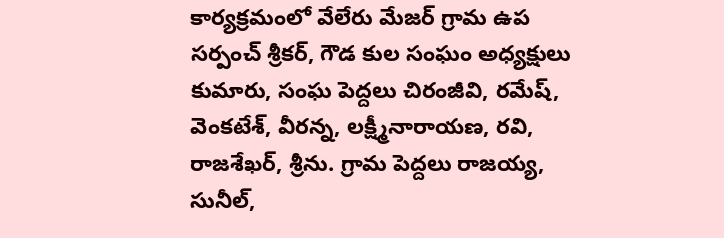కార్యక్రమంలో వేలేరు మేజర్ గ్రామ ఉప సర్పంచ్ శ్రీకర్, గౌడ కుల సంఘం అధ్యక్షులు కుమారు, సంఘ పెద్దలు చిరంజీవి, రమేష్, వెంకటేశ్, వీరన్న, లక్ష్మీనారాయణ, రవి, రాజశేఖర్, శ్రీను. గ్రామ పెద్దలు రాజయ్య, సునీల్,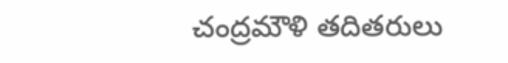చంద్రమౌళి తదితరులు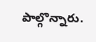పాల్గొన్నారు.